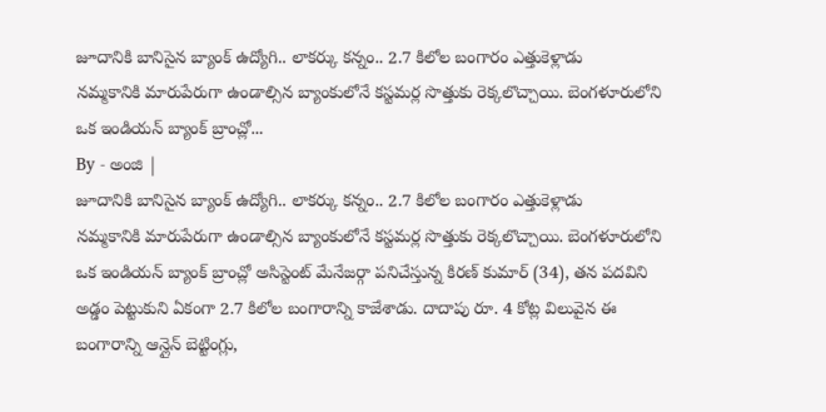జూదానికి బానిసైన బ్యాంక్ ఉద్యోగి.. లాకర్కు కన్నం.. 2.7 కిలోల బంగారం ఎత్తుకెళ్లాడు
నమ్మకానికి మారుపేరుగా ఉండాల్సిన బ్యాంకులోనే కస్టమర్ల సొత్తుకు రెక్కలొచ్చాయి. బెంగళూరులోని ఒక ఇండియన్ బ్యాంక్ బ్రాంచ్లో...
By - అంజి |
జూదానికి బానిసైన బ్యాంక్ ఉద్యోగి.. లాకర్కు కన్నం.. 2.7 కిలోల బంగారం ఎత్తుకెళ్లాడు
నమ్మకానికి మారుపేరుగా ఉండాల్సిన బ్యాంకులోనే కస్టమర్ల సొత్తుకు రెక్కలొచ్చాయి. బెంగళూరులోని ఒక ఇండియన్ బ్యాంక్ బ్రాంచ్లో అసిస్టెంట్ మేనేజర్గా పనిచేస్తున్న కిరణ్ కుమార్ (34), తన పదవిని అడ్డం పెట్టుకుని ఏకంగా 2.7 కిలోల బంగారాన్ని కాజేశాడు. దాదాపు రూ. 4 కోట్ల విలువైన ఈ బంగారాన్ని ఆన్లైన్ బెట్టింగ్లు,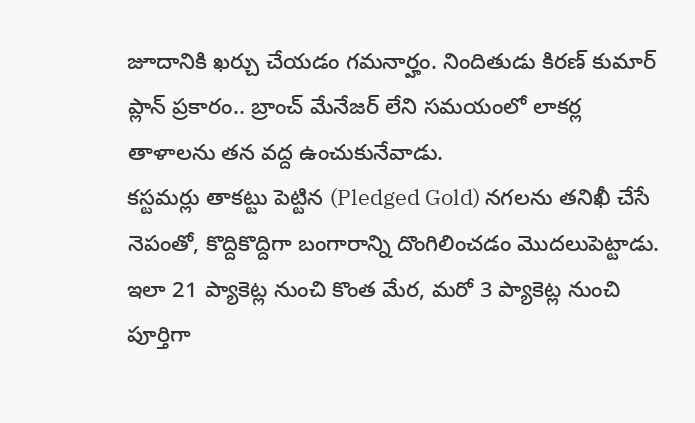జూదానికి ఖర్చు చేయడం గమనార్హం. నిందితుడు కిరణ్ కుమార్ ప్లాన్ ప్రకారం.. బ్రాంచ్ మేనేజర్ లేని సమయంలో లాకర్ల తాళాలను తన వద్ద ఉంచుకునేవాడు.
కస్టమర్లు తాకట్టు పెట్టిన (Pledged Gold) నగలను తనిఖీ చేసే నెపంతో, కొద్దికొద్దిగా బంగారాన్ని దొంగిలించడం మొదలుపెట్టాడు. ఇలా 21 ప్యాకెట్ల నుంచి కొంత మేర, మరో 3 ప్యాకెట్ల నుంచి పూర్తిగా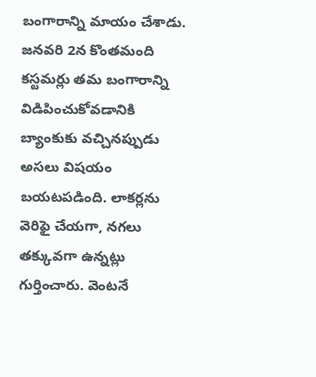బంగారాన్ని మాయం చేశాడు. జనవరి 2న కొంతమంది కస్టమర్లు తమ బంగారాన్ని విడిపించుకోవడానికి బ్యాంకుకు వచ్చినప్పుడు అసలు విషయం బయటపడింది. లాకర్లను వెరిఫై చేయగా, నగలు తక్కువగా ఉన్నట్లు గుర్తించారు. వెంటనే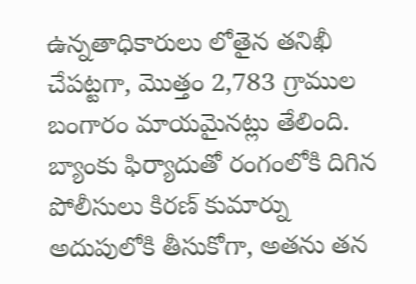ఉన్నతాధికారులు లోతైన తనిఖీ చేపట్టగా, మొత్తం 2,783 గ్రాముల బంగారం మాయమైనట్లు తేలింది.
బ్యాంకు ఫిర్యాదుతో రంగంలోకి దిగిన పోలీసులు కిరణ్ కుమార్ను అదుపులోకి తీసుకోగా, అతను తన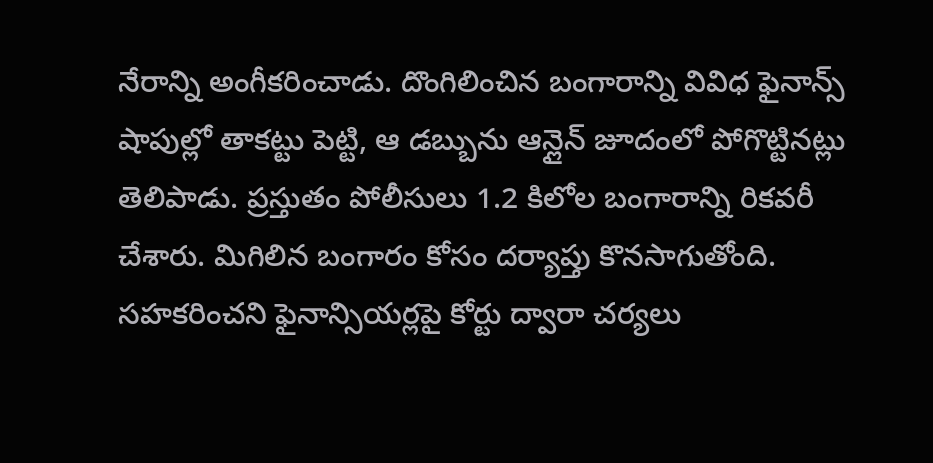నేరాన్ని అంగీకరించాడు. దొంగిలించిన బంగారాన్ని వివిధ ఫైనాన్స్ షాపుల్లో తాకట్టు పెట్టి, ఆ డబ్బును ఆన్లైన్ జూదంలో పోగొట్టినట్లు తెలిపాడు. ప్రస్తుతం పోలీసులు 1.2 కిలోల బంగారాన్ని రికవరీ చేశారు. మిగిలిన బంగారం కోసం దర్యాప్తు కొనసాగుతోంది. సహకరించని ఫైనాన్సియర్లపై కోర్టు ద్వారా చర్యలు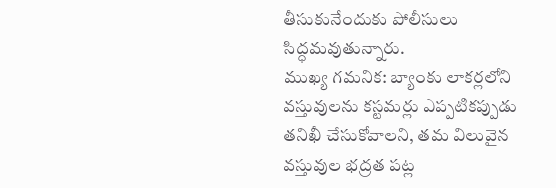తీసుకునేందుకు పోలీసులు సిద్ధమవుతున్నారు.
ముఖ్య గమనిక: బ్యాంకు లాకర్లలోని వస్తువులను కస్టమర్లు ఎప్పటికప్పుడు తనిఖీ చేసుకోవాలని, తమ విలువైన వస్తువుల భద్రత పట్ల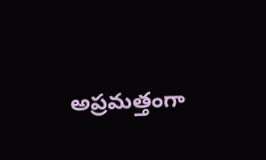అప్రమత్తంగా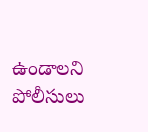ఉండాలని పోలీసులు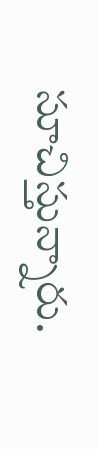సూచిస్తున్నారు.